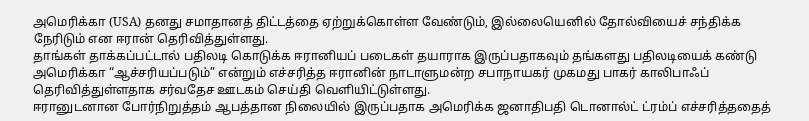அமெரிக்கா (USA) தனது சமாதானத் திட்டத்தை ஏற்றுக்கொள்ள வேண்டும், இல்லையெனில் தோல்வியைச் சந்திக்க நேரிடும் என ஈரான் தெரிவித்துள்ளது.
தாங்கள் தாக்கப்பட்டால் பதிலடி கொடுக்க ஈரானியப் படைகள் தயாராக இருப்பதாகவும் தங்களது பதிலடியைக் கண்டு அமெரிக்கா “ஆச்சரியப்படும்” என்றும் எச்சரித்த ஈரானின் நாடாளுமன்ற சபாநாயகர் முகமது பாகர் காலிபாஃப் தெரிவித்துள்ளதாக சர்வதேச ஊடகம் செய்தி வெளியிட்டுள்ளது.
ஈரானுடனான போர்நிறுத்தம் ஆபத்தான நிலையில் இருப்பதாக அமெரிக்க ஜனாதிபதி டொனால்ட் ட்ரம்ப் எச்சரித்ததைத்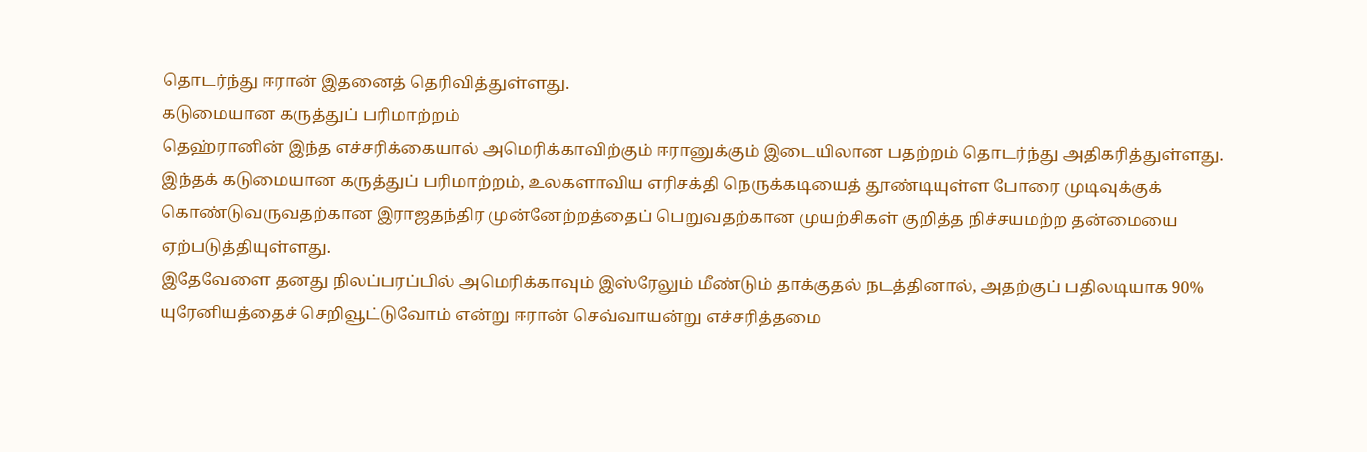தொடர்ந்து ஈரான் இதனைத் தெரிவித்துள்ளது.
கடுமையான கருத்துப் பரிமாற்றம்
தெஹ்ரானின் இந்த எச்சரிக்கையால் அமெரிக்காவிற்கும் ஈரானுக்கும் இடையிலான பதற்றம் தொடர்ந்து அதிகரித்துள்ளது.
இந்தக் கடுமையான கருத்துப் பரிமாற்றம், உலகளாவிய எரிசக்தி நெருக்கடியைத் தூண்டியுள்ள போரை முடிவுக்குக் கொண்டுவருவதற்கான இராஜதந்திர முன்னேற்றத்தைப் பெறுவதற்கான முயற்சிகள் குறித்த நிச்சயமற்ற தன்மையை ஏற்படுத்தியுள்ளது.
இதேவேளை தனது நிலப்பரப்பில் அமெரிக்காவும் இஸ்ரேலும் மீண்டும் தாக்குதல் நடத்தினால், அதற்குப் பதிலடியாக 90% யுரேனியத்தைச் செறிவூட்டுவோம் என்று ஈரான் செவ்வாயன்று எச்சரித்தமை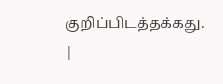குறிப்பிடத்தக்கது.
|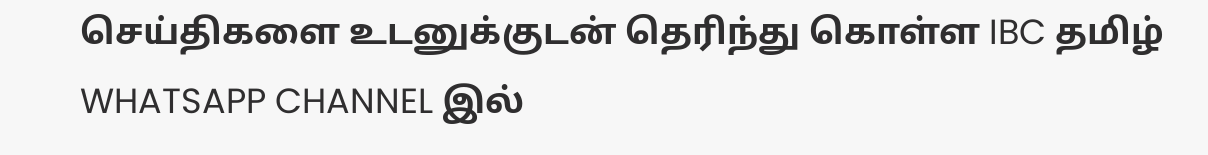செய்திகளை உடனுக்குடன் தெரிந்து கொள்ள IBC தமிழ் WHATSAPP CHANNEL இல்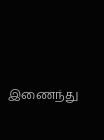இணைந்து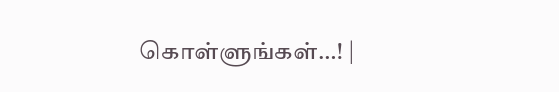கொள்ளுங்கள்…! |